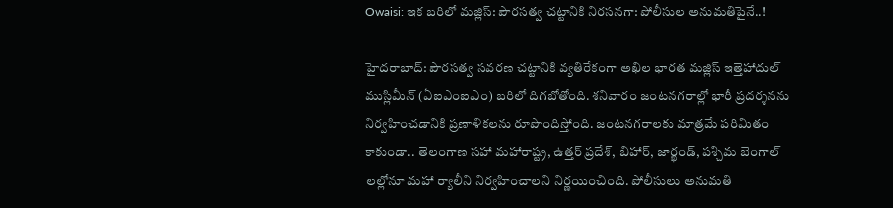Owaisi: ఇక బరిలో మజ్లిస్: పౌరసత్వ చట్టానికి నిరసనగా: పోలీసుల అనుమతిపైనే..!

హైదరాబాద్: పౌరసత్వ సవరణ చట్టానికి వ్యతిరేకంగా అఖిల భారత మజ్లిస్ ఇత్తెహాదుల్ ముస్లిమీన్ (ఏఐఎంఐఎం) బరిలో దిగబోతోంది. శనివారం జంటనగరాల్లో భారీ ప్రదర్శనను నిర్వహించడానికి ప్రణాళికలను రూపొందిస్తోంది. జంటనగరాలకు మాత్రమే పరిమితం కాకుండా.. తెలంగాణ సహా మహారాష్ట్ర, ఉత్తర్ ప్రదేశ్, బిహార్, జార్ఖండ్, పశ్చిమ బెంగాల్ లల్లోనూ మహా ర్యాలీని నిర్వహించాలని నిర్ణయించింది. పోలీసులు అనుమతి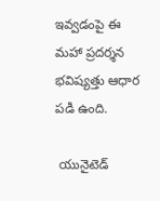ఇవ్వడంపై ఈ మహా ప్రదర్శన భవిష్యత్తు ఆధార పడి ఉంది.

 యునైటెడ్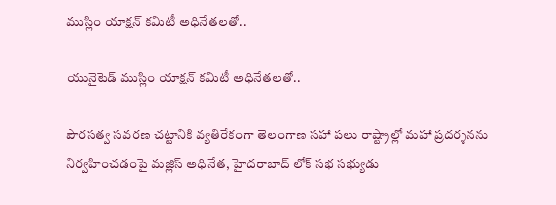ముస్లిం యాక్షన్ కమిటీ అధినేతలతో..

యునైటెడ్ ముస్లిం యాక్షన్ కమిటీ అధినేతలతో..

పౌరసత్వ సవరణ చట్టానికి వ్యతిరేకంగా తెలంగాణ సహా పలు రాష్ట్రాల్లో మహా ప్రదర్శనను నిర్వహించడంపై మజ్లిస్ అధినేత, హైదరాబాద్ లోక్ సభ సభ్యుడు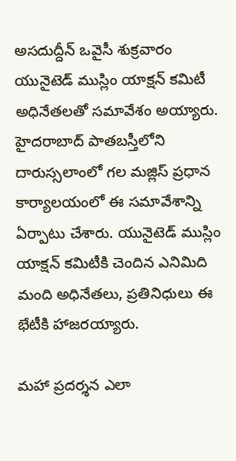అసదుద్దీన్ ఒవైసీ శుక్రవారం యునైటెడ్ ముస్లిం యాక్షన్ కమిటీ అధినేతలతో సమావేశం అయ్యారు. హైదరాబాద్ పాతబస్తీలోని దారుస్సలాంలో గల మజ్లిస్ ప్రధాన కార్యాలయంలో ఈ సమావేశాన్ని ఏర్పాటు చేశారు. యునైటెడ్ ముస్లిం యాక్షన్ కమిటీకి చెందిన ఎనిమిది మంది అధినేతలు, ప్రతినిధులు ఈ భేటీకి హాజరయ్యారు.

మహా ప్రదర్శన ఎలా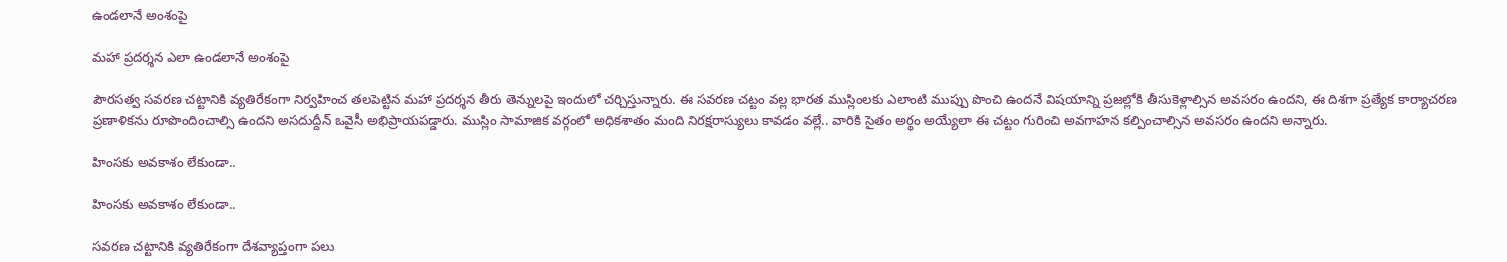ఉండలానే అంశంపై

మహా ప్రదర్శన ఎలా ఉండలానే అంశంపై

పౌరసత్వ సవరణ చట్టానికి వ్యతిరేకంగా నిర్వహించ తలపెట్టిన మహా ప్రదర్శన తీరు తెన్నులపై ఇందులో చర్చిస్తున్నారు. ఈ సవరణ చట్టం వల్ల భారత ముస్లింలకు ఎలాంటి ముప్పు పొంచి ఉందనే విషయాన్ని ప్రజల్లోకి తీసుకెళ్లాల్సిన అవసరం ఉందని, ఈ దిశగా ప్రత్యేక కార్యాచరణ ప్రణాళికను రూపొందించాల్సి ఉందని అసదుద్దీన్ ఒవైసీ అభిప్రాయపడ్డారు. ముస్లిం సామాజిక వర్గంలో అధికశాతం మంది నిరక్షరాస్యులు కావడం వల్లే.. వారికి సైతం అర్థం అయ్యేలా ఈ చట్టం గురించి అవగాహన కల్పించాల్సిన అవసరం ఉందని అన్నారు.

హింసకు అవకాశం లేకుండా..

హింసకు అవకాశం లేకుండా..

సవరణ చట్టానికి వ్యతిరేకంగా దేశవ్యాప్తంగా పలు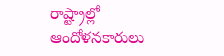రాష్ట్రాల్లో ఆందోళనకారులు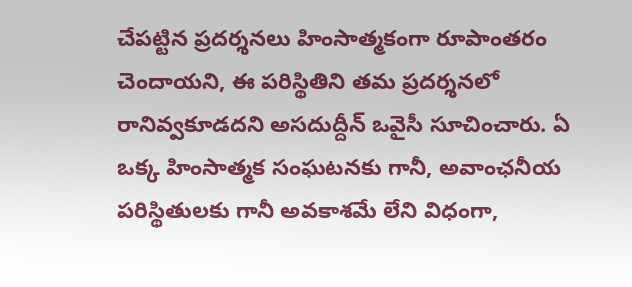చేపట్టిన ప్రదర్శనలు హింసాత్మకంగా రూపాంతరం చెందాయని, ఈ పరిస్థితిని తమ ప్రదర్శనలో రానివ్వకూడదని అసదుద్దీన్ ఒవైసీ సూచించారు. ఏ ఒక్క హింసాత్మక సంఘటనకు గానీ, అవాంఛనీయ పరిస్థితులకు గానీ అవకాశమే లేని విధంగా,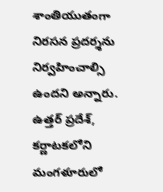శాంతియుతంగా నిరసన ప్రదర్శను నిర్వహించాల్సి ఉందని అన్నారు. ఉత్తర్ ప్రదేశ్, కర్ణాటకలోని మంగళూరులో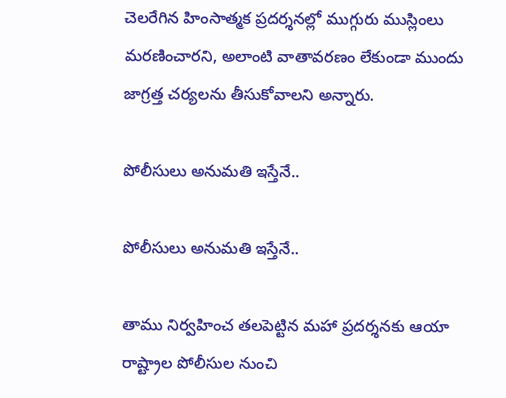చెలరేగిన హింసాత్మక ప్రదర్శనల్లో ముగ్గురు ముస్లింలు మరణించారని, అలాంటి వాతావరణం లేకుండా ముందు జాగ్రత్త చర్యలను తీసుకోవాలని అన్నారు.

పోలీసులు అనుమతి ఇస్తేనే..

పోలీసులు అనుమతి ఇస్తేనే..

తాము నిర్వహించ తలపెట్టిన మహా ప్రదర్శనకు ఆయా రాష్ట్రాల పోలీసుల నుంచి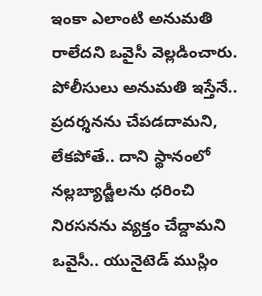ఇంకా ఎలాంటి అనుమతి రాలేదని ఒవైసీ వెల్లడించారు. పోలీసులు అనుమతి ఇస్తేనే.. ప్రదర్శనను చేపడదామని, లేకపోతే.. దాని స్థానంలో నల్లబ్యాడ్జీలను ధరించి నిరసనను వ్యక్తం చేద్దామని ఒవైసీ.. యునైటెడ్ ముస్లిం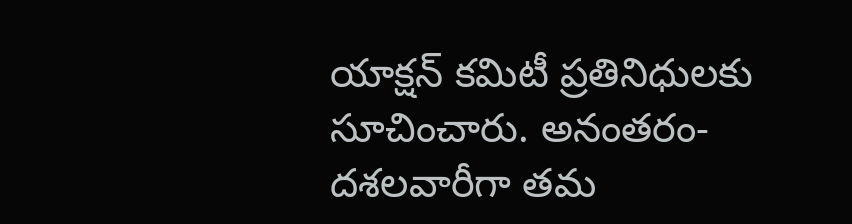యాక్షన్ కమిటీ ప్రతినిధులకు సూచించారు. అనంతరం- దశలవారీగా తమ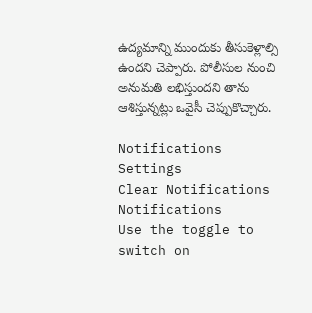ఉద్యమాన్ని ముందుకు తీసుకెళ్లాల్సి ఉందని చెప్పారు. పోలీసుల నుంచి అనుమతి లభిస్తుందని తాను ఆశిస్తున్నట్లు ఒవైసీ చెప్పుకొచ్చారు.

Notifications
Settings
Clear Notifications
Notifications
Use the toggle to switch on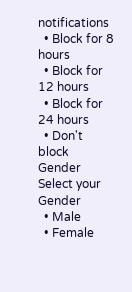notifications
  • Block for 8 hours
  • Block for 12 hours
  • Block for 24 hours
  • Don't block
Gender
Select your Gender
  • Male
  • Female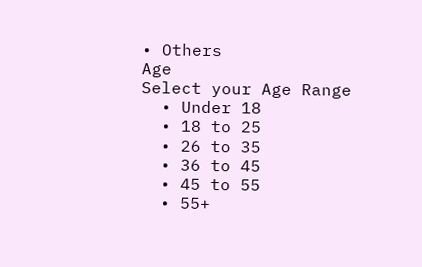• Others
Age
Select your Age Range
  • Under 18
  • 18 to 25
  • 26 to 35
  • 36 to 45
  • 45 to 55
  • 55+